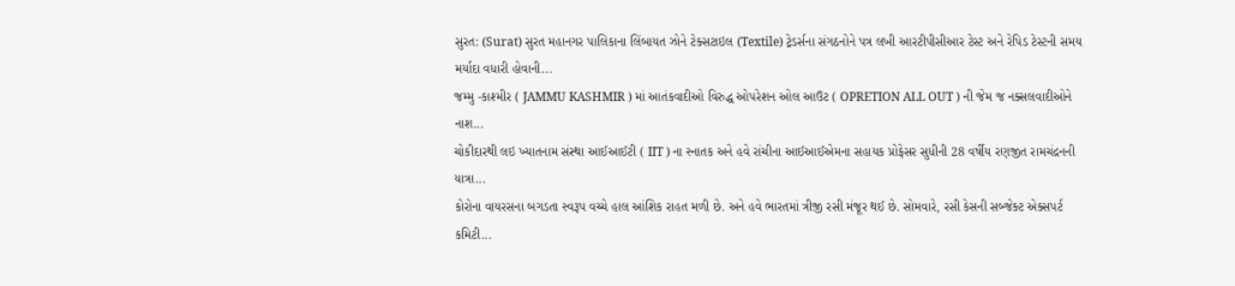સુરત: (Surat) સુરત મહાનગર પાલિકાના લિંબાયત ઝોને ટેક્સટાઇલ (Textile) ટ્રેડર્સના સંગઠનોને પત્ર લખી આરટીપીસીઆર ટેસ્ટ અને રેપિડ ટેસ્ટની સમય મર્યાદા વધારી હોવાની...
જમ્મુ -કાશ્મીર ( JAMMU KASHMIR ) માં આતંકવાદીઓ વિરુદ્ધ ઓપરેશન ઓલ આઉટ ( OPRETION ALL OUT ) ની જેમ જ નક્સલવાદીઓને નાશ...
ચોકીદારથી લઇ ખ્યાતનામ સંસ્થા આઈઆઈટી ( IIT ) ના સ્નાતક અને હવે રાંચીના આઈઆઈએમના સહાયક પ્રોફેસર સુધીની 28 વર્ષીય રણજીત રામચંદ્રનની યાત્રા...
કોરોના વાયરસના બગડતા સ્વરૂપ વચ્ચે હાલ આંશિક રાહત મળી છે. અને હવે ભારતમાં ત્રીજી રસી મંજૂર થઈ છે. સોમવારે, રસી કેસની સબ્જેક્ટ એક્સપર્ટ કમિટી...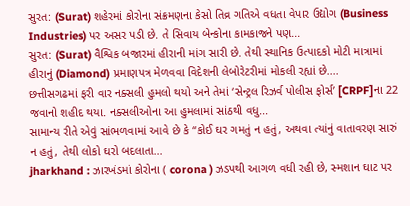સુરત: (Surat) શહેરમાં કોરોના સંક્રમણના કેસો તિવ્ર ગતિએ વધતા વેપાર ઉદ્યોગ (Business Industries) પર અસર પડી છે. તે સિવાય બેન્કોના કામકાજને પણ...
સુરત: (Surat) વૈશ્વિક બજારમાં હીરાની માંગ સારી છે. તેથી સ્થાનિક ઉત્પાદકો મોટી માત્રામાં હીરાનું (Diamond) પ્રમાણપત્ર મેળવવા વિદેશની લેબોરેટરીમાં મોકલી રહ્યાં છે....
છત્તીસગઢમાં ફરી વાર નક્સલી હુમલો થયો અને તેમાં ‘સેન્ટ્રલ રિઝર્વ પોલીસ ફોર્સ’ [CRPF]ના 22 જવાનો શહીદ થયા. નક્સલીઓના આ હુમલામાં સાંઠથી વધુ...
સામાન્ય રીતે એવું સાંભળવામાં આવે છે કે “કોઈ ઘર ગમતું ન હતું, અથવા ત્યાંનું વાતાવરણ સારું ન હતું, તેથી લોકો ઘરો બદલાતા...
jharkhand : ઝારખંડમાં કોરોના ( corona ) ઝડપથી આગળ વધી રહી છે, સ્મશાન ઘાટ પર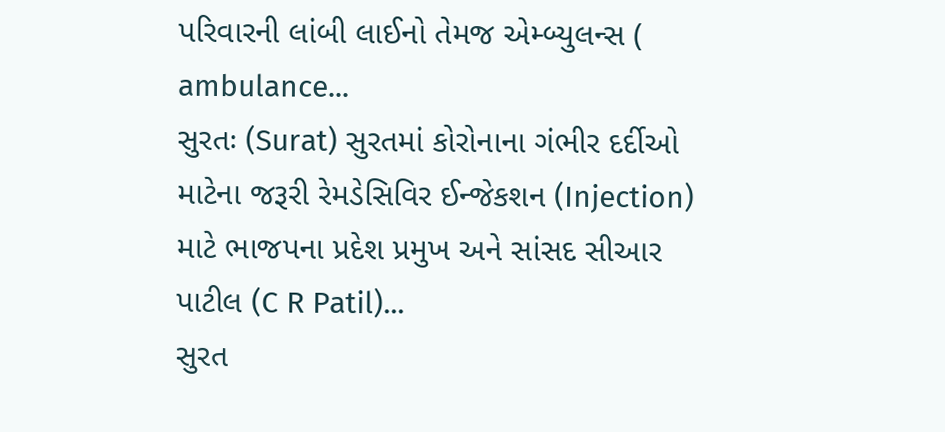પરિવારની લાંબી લાઈનો તેમજ એમ્બ્યુલન્સ ( ambulance...
સુરતઃ (Surat) સુરતમાં કોરોનાના ગંભીર દર્દીઓ માટેના જરૂરી રેમડેસિવિર ઈન્જેકશન (Injection) માટે ભાજપના પ્રદેશ પ્રમુખ અને સાંસદ સીઆર પાટીલ (C R Patil)...
સુરત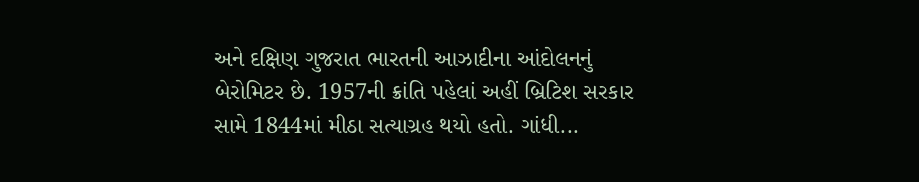અને દક્ષિણ ગુજરાત ભારતની આઝાદીના આંદોલનનું બેરોમિટર છે. 1957ની ક્રાંતિ પહેલાં અહીં બ્રિટિશ સરકાર સામે 1844માં મીઠા સત્યાગ્રહ થયો હતો. ગાંધી...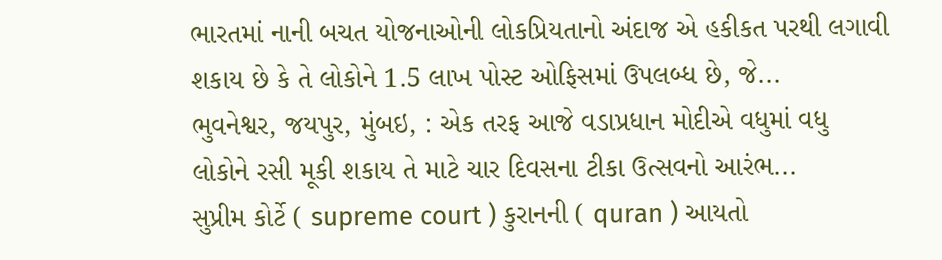ભારતમાં નાની બચત યોજનાઓની લોકપ્રિયતાનો અંદાજ એ હકીકત પરથી લગાવી શકાય છે કે તે લોકોને 1.5 લાખ પોસ્ટ ઓફિસમાં ઉપલબ્ધ છે, જે...
ભુવનેશ્વર, જયપુર, મુંબઇ, : એક તરફ આજે વડાપ્રધાન મોદીએ વધુમાં વધુ લોકોને રસી મૂકી શકાય તે માટે ચાર દિવસના ટીકા ઉત્સવનો આરંભ...
સુપ્રીમ કોર્ટે ( supreme court ) કુરાનની ( quran ) આયતો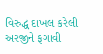વિરુદ્ધ દાખલ કરેલી અરજીને ફગાવી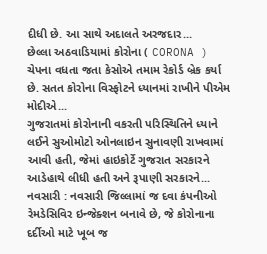દીધી છે. આ સાથે અદાલતે અરજદાર...
છેલ્લા અઠવાડિયામાં કોરોના ( CORONA ) ચેપના વધતા જતા કેસોએ તમામ રેકોર્ડ બ્રેક કર્યા છે. સતત કોરોના વિસ્ફોટને ધ્યાનમાં રાખીને પીએમ મોદીએ...
ગુજરાતમાં કોરોનાની વકરતી પરિસ્થિતિને ધ્યાને લઈને સુઓમોટો ઓનલાઇન સુનાવણી રાખવામાં આવી હતી, જેમાં હાઇકોર્ટે ગુજરાત સરકારને આડેહાથે લીધી હતી અને રૂપાણી સરકારને...
નવસારી : નવસારી જિલ્લામાં જ દવા કંપનીઓ રેમડેસિવિર ઇન્જેક્શન બનાવે છે, જે કોરોનાના દર્દીઓ માટે ખૂબ જ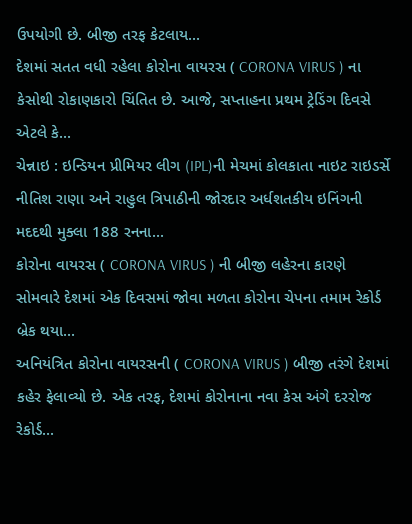ઉપયોગી છે. બીજી તરફ કેટલાય...
દેશમાં સતત વધી રહેલા કોરોના વાયરસ ( CORONA VIRUS ) ના કેસોથી રોકાણકારો ચિંતિત છે. આજે, સપ્તાહના પ્રથમ ટ્રેડિંગ દિવસે એટલે કે...
ચેન્નાઇ : ઇન્ડિયન પ્રીમિયર લીગ (IPL)ની મેચમાં કોલકાતા નાઇટ રાઇડર્સે નીતિશ રાણા અને રાહુલ ત્રિપાઠીની જોરદાર અર્ધશતકીય ઇનિંગની મદદથી મુક્લા 188 રનના...
કોરોના વાયરસ ( CORONA VIRUS ) ની બીજી લહેરના કારણે સોમવારે દેશમાં એક દિવસમાં જોવા મળતા કોરોના ચેપના તમામ રેકોર્ડ બ્રેક થયા...
અનિયંત્રિત કોરોના વાયરસની ( CORONA VIRUS ) બીજી તરંગે દેશમાં કહેર ફેલાવ્યો છે. એક તરફ, દેશમાં કોરોનાના નવા કેસ અંગે દરરોજ રેકોર્ડ...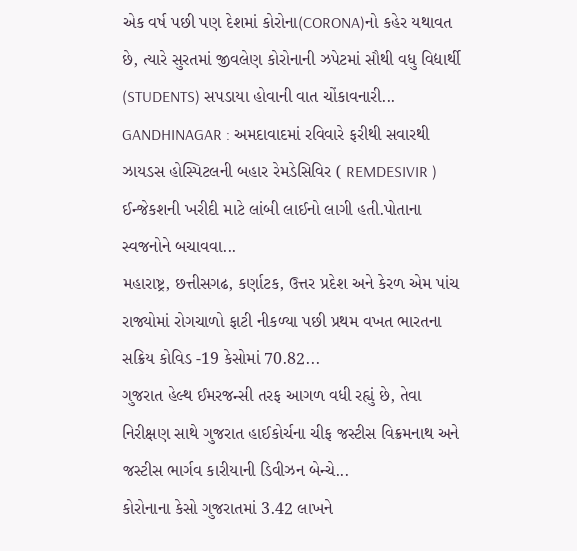એક વર્ષ પછી પણ દેશમાં કોરોના(CORONA)નો કહેર યથાવત છે, ત્યારે સુરતમાં જીવલેણ કોરોનાની ઝપેટમાં સૌથી વધુ વિદ્યાર્થી (STUDENTS) સપડાયા હોવાની વાત ચોંકાવનારી...
GANDHINAGAR : અમદાવાદમાં રવિવારે ફરીથી સવારથી ઝાયડસ હોસ્પિટલની બહાર રેમડેસિવિર ( REMDESIVIR ) ઈન્જેકશની ખરીદી માટે લાંબી લાઈનો લાગી હતી.પોતાના સ્વજનોને બચાવવા...
મહારાષ્ટ્ર, છત્તીસગઢ, કર્ણાટક, ઉત્તર પ્રદેશ અને કેરળ એમ પાંચ રાજ્યોમાં રોગચાળો ફાટી નીકળ્યા પછી પ્રથમ વખત ભારતના સક્રિય કોવિડ -19 કેસોમાં 70.82...
ગુજરાત હેલ્થ ઈમરજન્સી તરફ આગળ વધી રહ્યું છે, તેવા નિરીક્ષણ સાથે ગુજરાત હાઈકોર્ચના ચીફ જસ્ટીસ વિક્રમનાથ અને જસ્ટીસ ભાર્ગવ કારીયાની ડિવીઝન બેન્ચે...
કોરોનાના કેસો ગુજરાતમાં 3.42 લાખને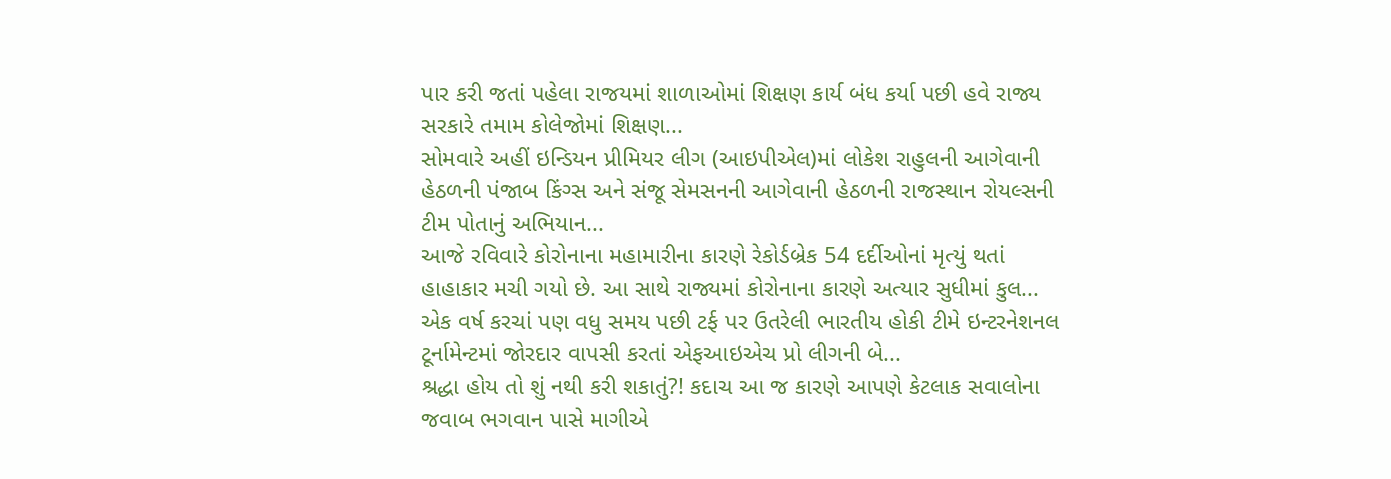પાર કરી જતાં પહેલા રાજયમાં શાળાઓમાં શિક્ષણ કાર્ય બંધ કર્યા પછી હવે રાજ્ય સરકારે તમામ કોલેજોમાં શિક્ષણ...
સોમવારે અહીં ઇન્ડિયન પ્રીમિયર લીગ (આઇપીએલ)માં લોકેશ રાહુલની આગેવાની હેઠળની પંજાબ કિંગ્સ અને સંજૂ સેમસનની આગેવાની હેઠળની રાજસ્થાન રોયલ્સની ટીમ પોતાનું અભિયાન...
આજે રવિવારે કોરોનાના મહામારીના કારણે રેકોર્ડબ્રેક 54 દર્દીઓનાં મૃત્યું થતાં હાહાકાર મચી ગયો છે. આ સાથે રાજ્યમાં કોરોનાના કારણે અત્યાર સુધીમાં કુલ...
એક વર્ષ કરચાં પણ વધુ સમય પછી ટર્ફ પર ઉતરેલી ભારતીય હોકી ટીમે ઇન્ટરનેશનલ ટૂર્નામેન્ટમાં જોરદાર વાપસી કરતાં એફઆઇએચ પ્રો લીગની બે...
શ્રદ્ધા હોય તો શું નથી કરી શકાતું?! કદાચ આ જ કારણે આપણે કેટલાક સવાલોના જવાબ ભગવાન પાસે માગીએ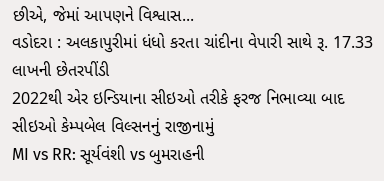છીએ, જેમાં આપણને વિશ્વાસ...
વડોદરા : અલકાપુરીમાં ધંધો કરતા ચાંદીના વેપારી સાથે રૂ. 17.33 લાખની છેતરપીંડી
2022થી એર ઇન્ડિયાના સીઇઓ તરીકે ફરજ નિભાવ્યા બાદ સીઇઓ કેમ્પબેલ વિલ્સનનું રાજીનામું
MI vs RR: સૂર્યવંશી vs બુમરાહની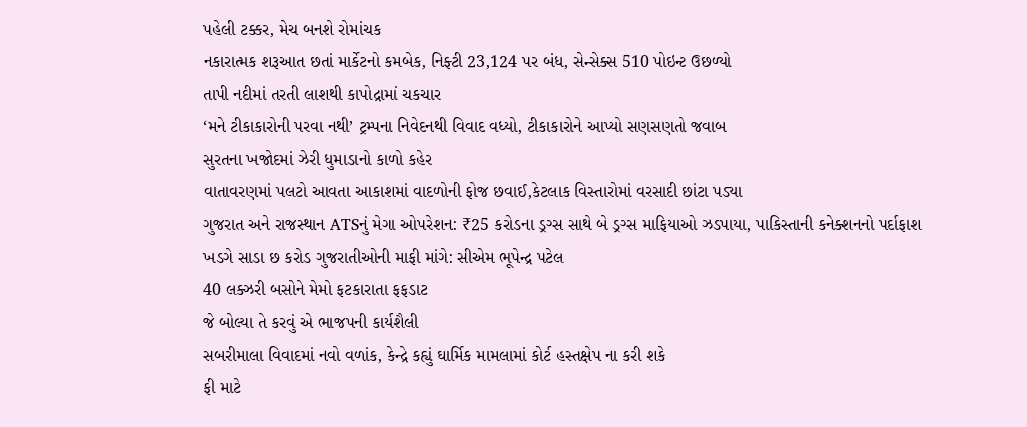પહેલી ટક્કર, મેચ બનશે રોમાંચક
નકારાત્મક શરૂઆત છતાં માર્કેટનો કમબેક, નિફ્ટી 23,124 પર બંધ, સેન્સેક્સ 510 પોઇન્ટ ઉછળ્યો
તાપી નદીમાં તરતી લાશથી કાપોદ્રામાં ચકચાર
‘મને ટીકાકારોની પરવા નથી’ ટ્રમ્પના નિવેદનથી વિવાદ વધ્યો, ટીકાકારોને આપ્યો સણસણતો જવાબ
સુરતના ખજોદમાં ઝેરી ધુમાડાનો કાળો કહેર
વાતાવરણમાં પલટો આવતા આકાશમાં વાદળોની ફોજ છવાઈ,કેટલાક વિસ્તારોમાં વરસાદી છાંટા પડ્યા
ગુજરાત અને રાજસ્થાન ATSનું મેગા ઓપરેશન: ₹25 કરોડના ડ્રગ્સ સાથે બે ડ્રગ્સ માફિયાઓ ઝડપાયા, પાકિસ્તાની કનેક્શનનો પર્દાફાશ
ખડગે સાડા છ કરોડ ગુજરાતીઓની માફી માંગે: સીએમ ભૂપેન્દ્ર પટેલ
40 લક્ઝરી બસોને મેમો ફટકારાતા ફફડાટ
જે બોલ્યા તે કરવું એ ભાજપની કાર્યશૈલી
સબરીમાલા વિવાદમાં નવો વળાંક, કેન્દ્રે કહ્યું ઘાર્મિક મામલામાં કોર્ટ હસ્તક્ષેપ ના કરી શકે
ફી માટે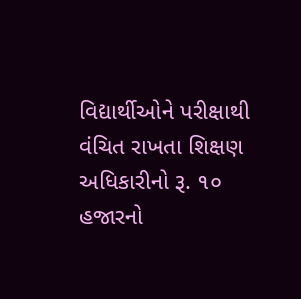વિદ્યાર્થીઓને પરીક્ષાથી વંચિત રાખતા શિક્ષણ અધિકારીનો રૂ. ૧૦ હજારનો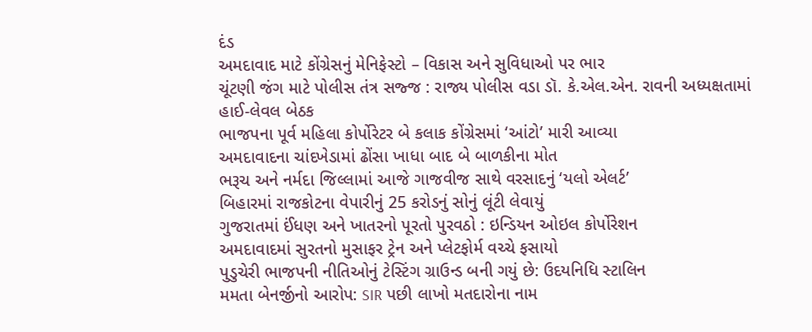દંડ
અમદાવાદ માટે કોંગ્રેસનું મેનિફેસ્ટો – વિકાસ અને સુવિધાઓ પર ભાર
ચૂંટણી જંગ માટે પોલીસ તંત્ર સજ્જ : રાજ્ય પોલીસ વડા ડૉ. કે.એલ.એન. રાવની અધ્યક્ષતામાં હાઈ-લેવલ બેઠક
ભાજપના પૂર્વ મહિલા કોર્પોરેટર બે કલાક કોંગ્રેસમાં ‘આંટો’ મારી આવ્યા
અમદાવાદના ચાંદખેડામાં ઢોંસા ખાધા બાદ બે બાળકીના મોત
ભરૂચ અને નર્મદા જિલ્લામાં આજે ગાજવીજ સાથે વરસાદનું ‘યલો એલર્ટ’
બિહારમાં રાજકોટના વેપારીનું 25 કરોડનું સોનું લૂંટી લેવાયું
ગુજરાતમાં ઈંધણ અને ખાતરનો પૂરતો પુરવઠો : ઇન્ડિયન ઓઇલ કોર્પોરેશન
અમદાવાદમાં સુરતનો મુસાફર ટ્રેન અને પ્લેટફોર્મ વચ્ચે ફસાયો
પુડુચેરી ભાજપની નીતિઓનું ટેસ્ટિંગ ગ્રાઉન્ડ બની ગયું છે: ઉદયનિધિ સ્ટાલિન
મમતા બેનર્જીનો આરોપ: SIR પછી લાખો મતદારોના નામ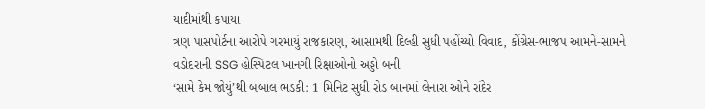યાદીમાંથી કપાયા
ત્રણ પાસપોર્ટના આરોપે ગરમાયું રાજકારણ, આસામથી દિલ્હી સુધી પહોંચ્યો વિવાદ, કોંગ્રેસ-ભાજપ આમને-સામને
વડોદરાની SSG હોસ્પિટલ ખાનગી રિક્ષાઓનો અડ્ડો બની
‘સામે કેમ જોયું’થી બબાલ ભડકી: 1 મિનિટ સુધી રોડ બાનમાં લેનારા ઓને રાંદેર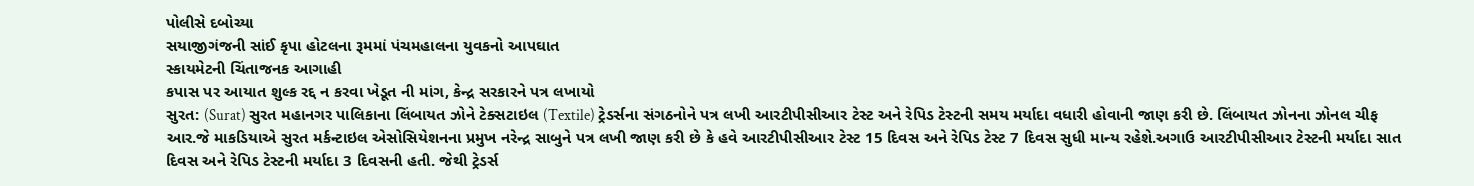પોલીસે દબોચ્યા
સયાજીગંજની સાંઈ કૃપા હોટલના રૂમમાં પંચમહાલના યુવકનો આપઘાત
સ્કાયમેટની ચિંતાજનક આગાહી
કપાસ પર આયાત શુલ્ક રદ્દ ન કરવા ખેડૂત ની માંગ, કેન્દ્ર સરકારને પત્ર લખાયો
સુરત: (Surat) સુરત મહાનગર પાલિકાના લિંબાયત ઝોને ટેક્સટાઇલ (Textile) ટ્રેડર્સના સંગઠનોને પત્ર લખી આરટીપીસીઆર ટેસ્ટ અને રેપિડ ટેસ્ટની સમય મર્યાદા વધારી હોવાની જાણ કરી છે. લિંબાયત ઝોનના ઝોનલ ચીફ આર.જે માકડિયાએ સુરત મર્કન્ટાઇલ એસોસિયેશનના પ્રમુખ નરેન્દ્ર સાબુને પત્ર લખી જાણ કરી છે કે હવે આરટીપીસીઆર ટેસ્ટ 15 દિવસ અને રેપિડ ટેસ્ટ 7 દિવસ સુધી માન્ય રહેશે.અગાઉ આરટીપીસીઆર ટેસ્ટની મર્યાદા સાત દિવસ અને રેપિડ ટેસ્ટની મર્યાદા 3 દિવસની હતી. જેથી ટ્રેડર્સ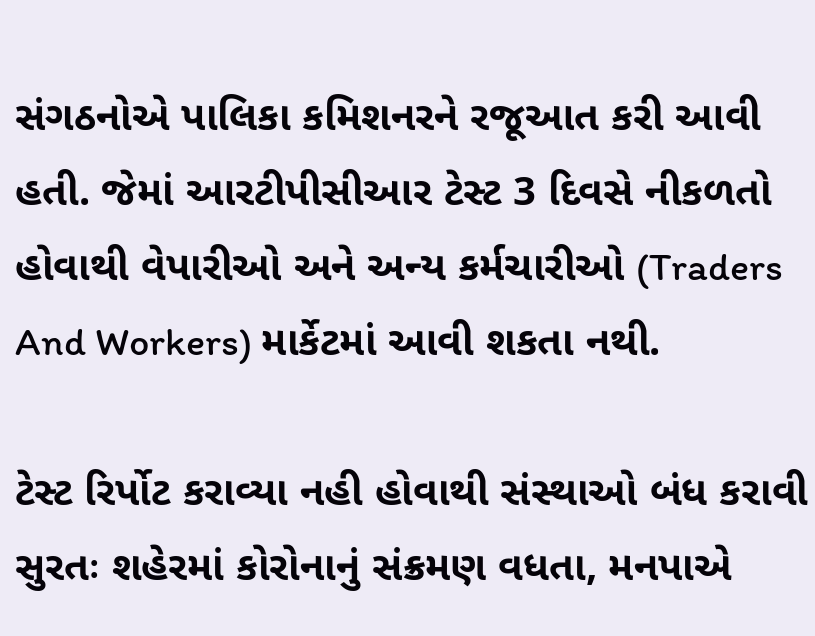સંગઠનોએ પાલિકા કમિશનરને રજૂઆત કરી આવી હતી. જેમાં આરટીપીસીઆર ટેસ્ટ 3 દિવસે નીકળતો હોવાથી વેપારીઓ અને અન્ય કર્મચારીઓ (Traders And Workers) માર્કેટમાં આવી શકતા નથી.

ટેસ્ટ રિર્પોટ કરાવ્યા નહી હોવાથી સંસ્થાઓ બંધ કરાવી
સુરતઃ શહેરમાં કોરોનાનું સંક્રમણ વધતા, મનપાએ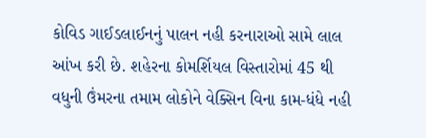કોવિડ ગાઈડલાઈનનું પાલન નહી કરનારાઓ સામે લાલ આંખ કરી છે. શહેરના કોમર્શિયલ વિસ્તારોમાં 45 થી વધુની ઉંમરના તમામ લોકોને વેક્સિન વિના કામ-ધંધે નહી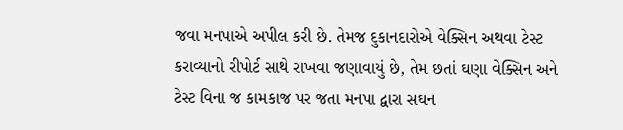જવા મનપાએ અપીલ કરી છે. તેમજ દુકાનદારોએ વેક્સિન અથવા ટેસ્ટ કરાવ્યાનો રીપોર્ટ સાથે રાખવા જણાવાયું છે, તેમ છતાં ઘણા વેક્સિન અને ટેસ્ટ વિના જ કામકાજ પર જતા મનપા દ્વારા સઘન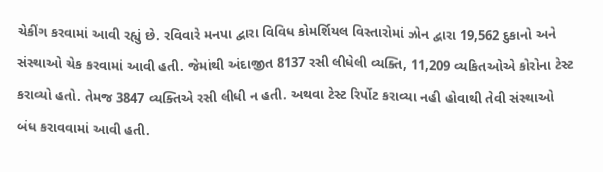ચેકીંગ કરવામાં આવી રહ્યું છે. રવિવારે મનપા દ્વારા વિવિધ કોમર્શિયલ વિસ્તારોમાં ઝોન દ્વારા 19,562 દુકાનો અને સંસ્થાઓ ચેક કરવામાં આવી હતી. જેમાંથી અંદાજીત 8137 રસી લીધેલી વ્યક્તિ, 11,209 વ્યકિતઓએ કોરોના ટેસ્ટ કરાવ્યો હતો. તેમજ 3847 વ્યક્તિએ રસી લીધી ન હતી. અથવા ટેસ્ટ રિર્પોટ કરાવ્યા નહી હોવાથી તેવી સંસ્થાઓ બંધ કરાવવામાં આવી હતી.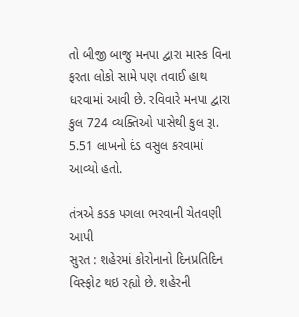તો બીજી બાજુ મનપા દ્વારા માસ્ક વિના ફરતા લોકો સામે પણ તવાઈ હાથ ધરવામાં આવી છે. રવિવારે મનપા દ્વારા કુલ 724 વ્યક્તિઓ પાસેથી કુલ રૂા. 5.51 લાખનો દંડ વસુલ કરવામાં આવ્યો હતો.

તંત્રએ કડક પગલા ભરવાની ચેતવણી આપી
સુરત : શહેરમાં કોરોનાનો દિનપ્રતિદિન વિસ્ફોટ થઇ રહ્યો છે. શહેરની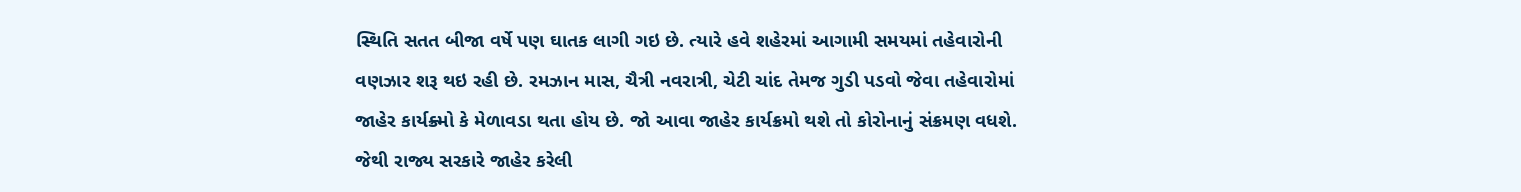સ્થિતિ સતત બીજા વર્ષે પણ ઘાતક લાગી ગઇ છે. ત્યારે હવે શહેરમાં આગામી સમયમાં તહેવારોની વણઝાર શરૂ થઇ રહી છે. રમઝાન માસ, ચૈત્રી નવરાત્રી, ચેટી ચાંદ તેમજ ગુડી પડવો જેવા તહેવારોમાં જાહેર કાર્યક્ર્મો કે મેળાવડા થતા હોય છે. જો આવા જાહેર કાર્યક્રમો થશે તો કોરોનાનું સંક્રમણ વધશે. જેથી રાજ્ય સરકારે જાહેર કરેલી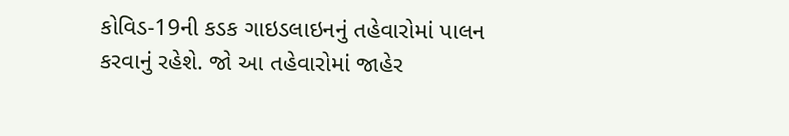કોવિડ-19ની કડક ગાઇડલાઇનનું તહેવારોમાં પાલન કરવાનું રહેશે. જો આ તહેવારોમાં જાહેર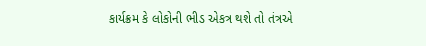કાર્યક્રમ કે લોકોની ભીડ એકત્ર થશે તો તંત્રએ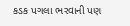કડક પગલા ભરવાની પણ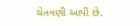ચેતવણી આપી છે.